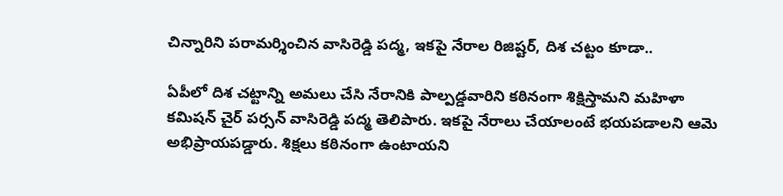చిన్నారిని పరామర్శించిన వాసిరెడ్డి పద్మ, ఇకపై నేరాల రిజిష్టర్, దిశ చట్టం కూడా..

ఏపీలో దిశ చట్టాన్ని అమలు చేసి నేరానికి పాల్పడ్డవారిని కఠినంగా శిక్షిస్తామని మహిళా కమిషన్ చైర్ పర్సన్ వాసిరెడ్డి పద్మ తెలిపారు. ఇకపై నేరాలు చేయాలంటే భయపడాలని ఆమె అభిప్రాయపడ్డారు. శిక్షలు కఠినంగా ఉంటాయని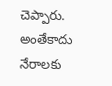చెప్పారు. అంతేకాదు నేరాలకు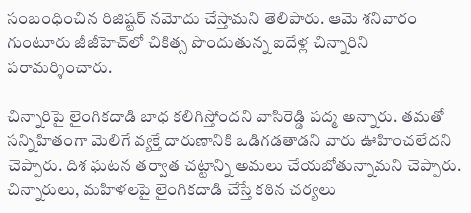సంబంధించిన రిజిష్టర్ నమోదు చేస్తామని తెలిపారు. ఆమె శనివారం గుంటూరు జీజీహెచ్‌లో చికిత్స పొందుతున్న ఐదేళ్ల చిన్నారిని పరామర్శించారు.

చిన్నారిపై లైంగికదాడి బాధ కలిగిస్తోందని వాసిరెడ్డి పద్మ అన్నారు. తమతో సన్నిహితంగా మెలిగే వ్యక్తే దారుణానికి ఒడిగడతాడని వారు ఊహించలేదని చెప్పారు. దిశ ఘటన తర్వాత చట్టాన్ని అమలు చేయబోతున్నామని చెప్పారు. చిన్నారులు, మహిళలపై లైంగికదాడి చేస్తే కఠిన చర్యలు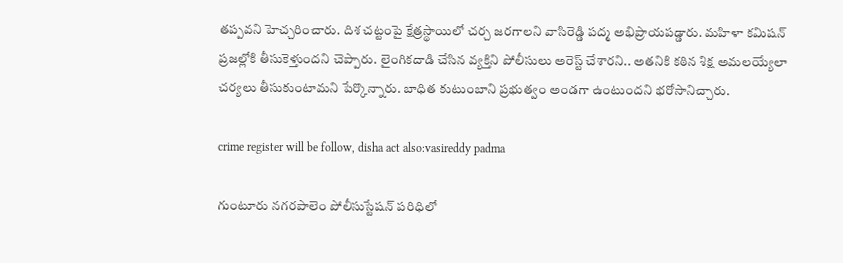తప్పవని హెచ్చరించారు. దిశ చట్టంపై క్షేత్రస్థాయిలో చర్చ జరగాలని వాసిరెడ్డి పద్మ అభిప్రాయపడ్డారు. మహిళా కమిషన్ ప్రజల్లోకి తీసుకెళ్తుందని చెప్పారు. లైంగికదాడి చేసిన వ్యక్తిని పోలీసులు అరెస్ట్ చేశారని.. అతనికి కఠిన శిక్ష అమలయ్యేలా చర్యలు తీసుకుంటామని పేర్కొన్నారు. బాధిత కుటుంబాని ప్రభుత్వం అండగా ఉంటుందని భరోసానిచ్చారు.

crime register will be follow, disha act also:vasireddy padma

గుంటూరు నగరపాలెం పోలీసుస్టేషన్‌ పరిధిలో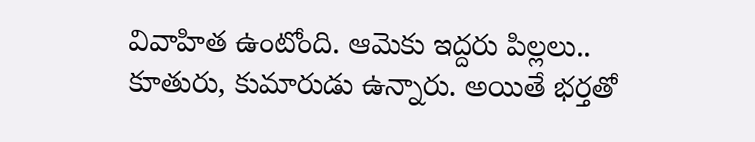వివాహిత ఉంటోంది. ఆమెకు ఇద్దరు పిల్లలు.. కూతురు, కుమారుడు ఉన్నారు. అయితే భర్తతో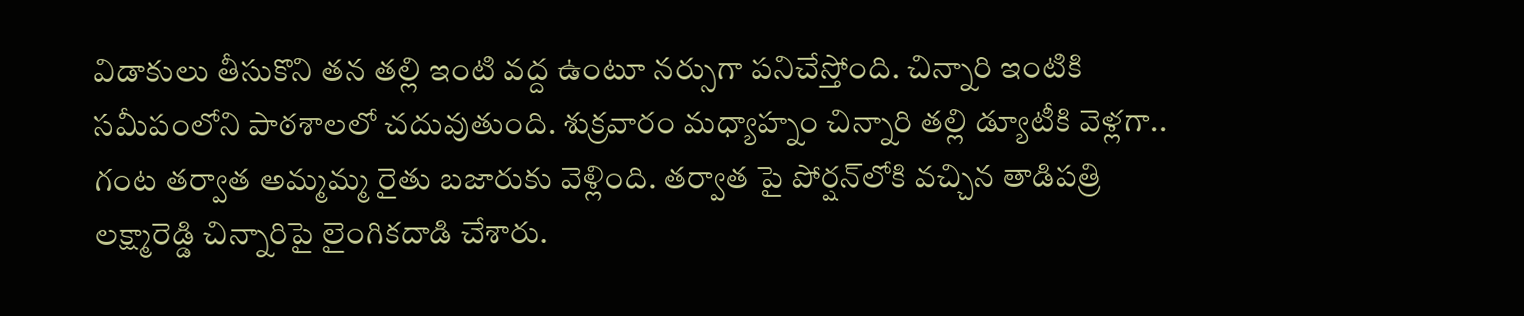విడాకులు తీసుకొని తన తల్లి ఇంటి వద్ద ఉంటూ నర్సుగా పనిచేస్తోంది. చిన్నారి ఇంటికి సమీపంలోని పాఠశాలలో చదువుతుంది. శుక్రవారం మధ్యాహ్నం చిన్నారి తల్లి డ్యూటీకి వెళ్లగా.. గంట తర్వాత అమ్మమ్మ రైతు బజారుకు వెళ్లింది. తర్వాత పై పోర్షన్‌లోకి వచ్చిన తాడిపత్రి లక్ష్మారెడ్డి చిన్నారిపై లైంగికదాడి చేశారు.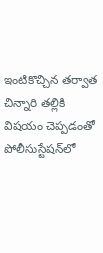ఇంటికొచ్చిన తర్వాత చిన్నారి తల్లికి విషయం చెప్పడంతో పోలీసుస్టేషన్‌లో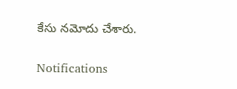కేసు నమోదు చేశారు.

Notifications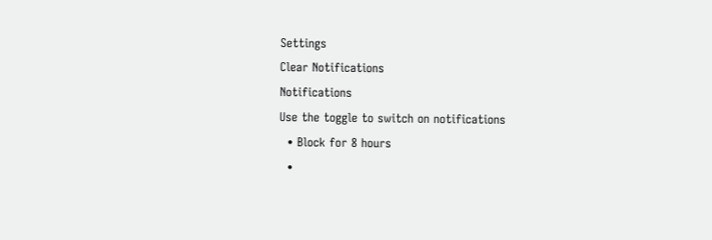Settings
Clear Notifications
Notifications
Use the toggle to switch on notifications
  • Block for 8 hours
  •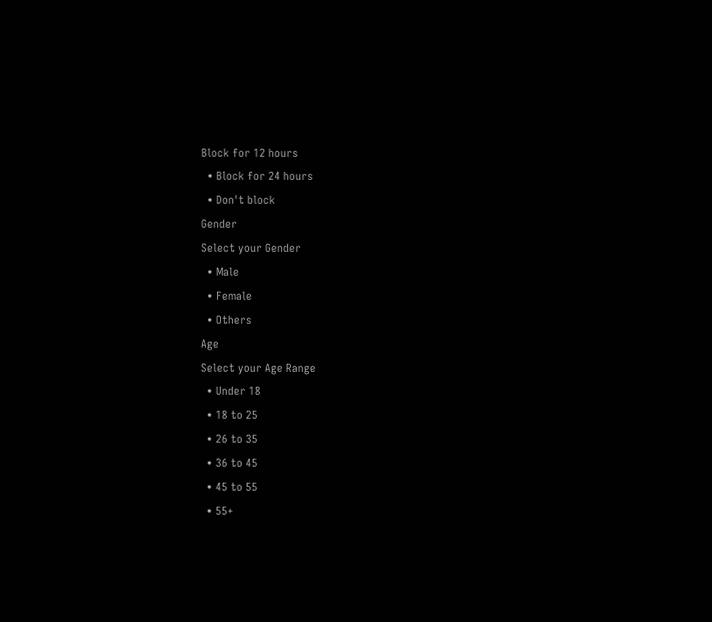Block for 12 hours
  • Block for 24 hours
  • Don't block
Gender
Select your Gender
  • Male
  • Female
  • Others
Age
Select your Age Range
  • Under 18
  • 18 to 25
  • 26 to 35
  • 36 to 45
  • 45 to 55
  • 55+